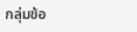กลุ่มข้อ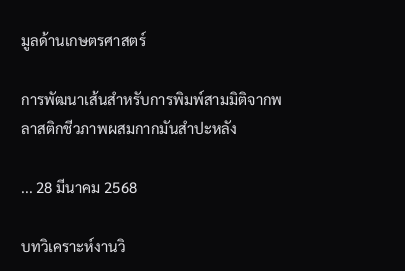มูลด้านเกษตรศาสตร์

การพัฒนาเส้นสำหรับการพิมพ์สามมิติจากพลาสติกชีวภาพผสมกากมันสำปะหลัง

... 28 มีนาคม 2568

บทวิเคราะห์งานวิ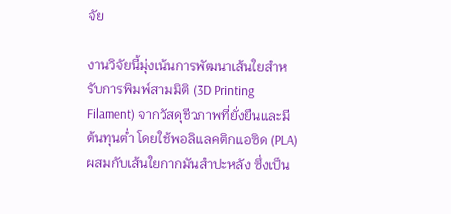จัย

งานวิจัยนี้มุ่งเน้นการพัฒนาเส้นใยสำหรับการพิมพ์สามมิติ (3D Printing Filament) จากวัสดุชีวภาพที่ยั่งยืนและมีต้นทุนต่ำ โดยใช้พอลิแลคติกแอซิด (PLA) ผสมกับเส้นใยกากมันสำปะหลัง ซึ่งเป็น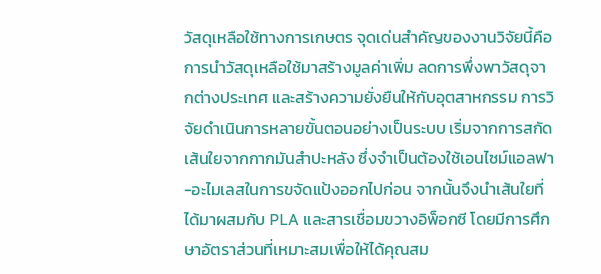วัสดุเหลือใช้ทางการเกษตร จุดเด่นสำคัญของงานวิจัยนี้คือการนำวัสดุเหลือใช้มาสร้างมูลค่าเพิ่ม ลดการพึ่งพาวัสดุจากต่างประเทศ และสร้างความยั่งยืนให้กับอุตสาหกรรม การวิจัยดำเนินการหลายขั้นตอนอย่างเป็นระบบ เริ่มจากการสกัดเส้นใยจากกากมันสำปะหลัง ซึ่งจำเป็นต้องใช้เอนไซม์แอลฟา-อะไมเลสในการขจัดแป้งออกไปก่อน จากนั้นจึงนำเส้นใยที่ได้มาผสมกับ PLA และสารเชื่อมขวางอิพ็อกซี โดยมีการศึกษาอัตราส่วนที่เหมาะสมเพื่อให้ได้คุณสม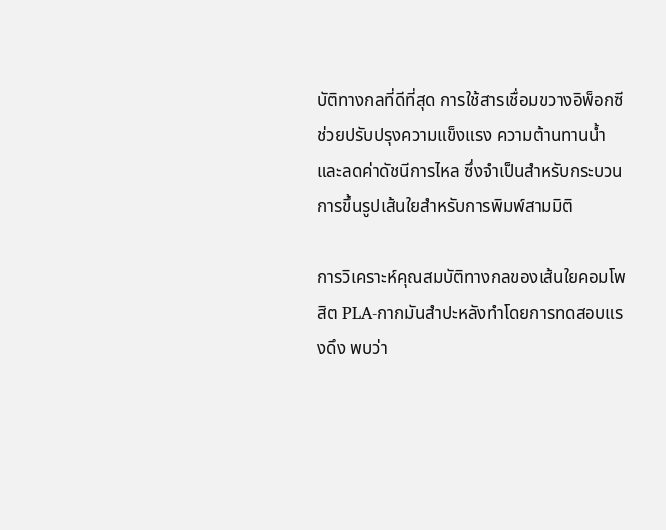บัติทางกลที่ดีที่สุด การใช้สารเชื่อมขวางอิพ็อกซีช่วยปรับปรุงความแข็งแรง ความต้านทานน้ำ และลดค่าดัชนีการไหล ซึ่งจำเป็นสำหรับกระบวนการขึ้นรูปเส้นใยสำหรับการพิมพ์สามมิติ

การวิเคราะห์คุณสมบัติทางกลของเส้นใยคอมโพสิต PLA-กากมันสำปะหลังทำโดยการทดสอบแรงดึง พบว่า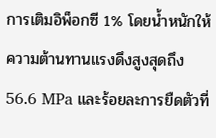การเติมอิพ็อกซี 1% โดยน้ำหนักให้ความต้านทานแรงดึงสูงสุดถึง 56.6 MPa และร้อยละการยืดตัวที่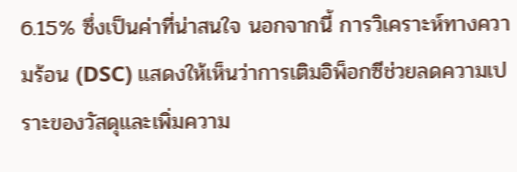6.15% ซึ่งเป็นค่าที่น่าสนใจ นอกจากนี้ การวิเคราะห์ทางความร้อน (DSC) แสดงให้เห็นว่าการเติมอิพ็อกซีช่วยลดความเปราะของวัสดุและเพิ่มความ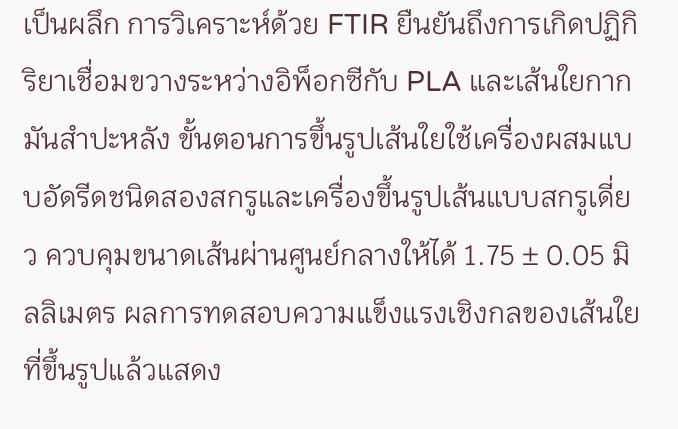เป็นผลึก การวิเคราะห์ด้วย FTIR ยืนยันถึงการเกิดปฏิกิริยาเชื่อมขวางระหว่างอิพ็อกซีกับ PLA และเส้นใยกากมันสำปะหลัง ขั้นตอนการขึ้นรูปเส้นใยใช้เครื่องผสมแบบอัดรีดชนิดสองสกรูและเครื่องขึ้นรูปเส้นแบบสกรูเดี่ยว ควบคุมขนาดเส้นผ่านศูนย์กลางให้ได้ 1.75 ± 0.05 มิลลิเมตร ผลการทดสอบความแข็งแรงเชิงกลของเส้นใยที่ขึ้นรูปแล้วแสดง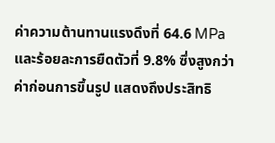ค่าความต้านทานแรงดึงที่ 64.6 MPa และร้อยละการยืดตัวที่ 9.8% ซึ่งสูงกว่าค่าก่อนการขึ้นรูป แสดงถึงประสิทธิ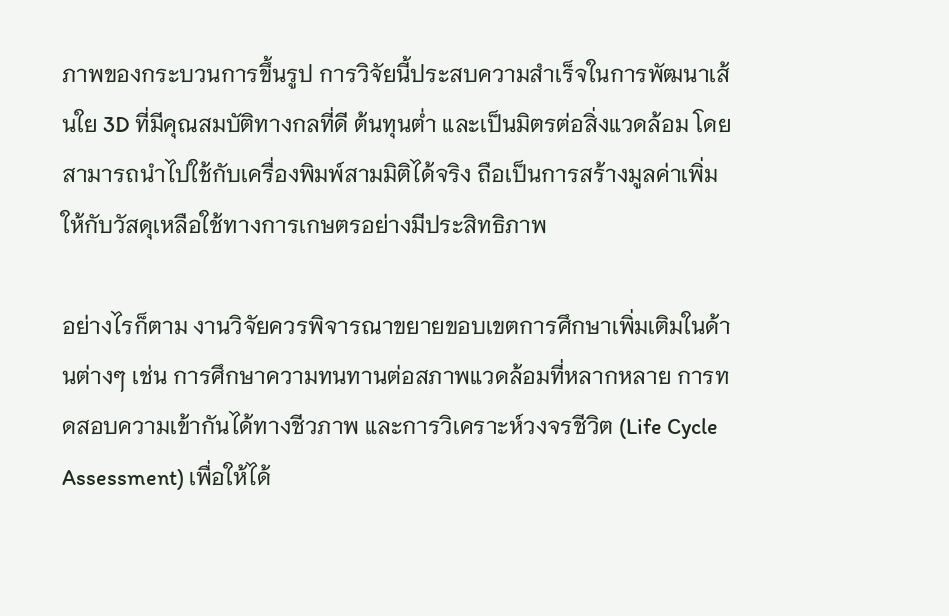ภาพของกระบวนการขึ้นรูป การวิจัยนี้ประสบความสำเร็จในการพัฒนาเส้นใย 3D ที่มีคุณสมบัติทางกลที่ดี ต้นทุนต่ำ และเป็นมิตรต่อสิ่งแวดล้อม โดยสามารถนำไปใช้กับเครื่องพิมพ์สามมิติได้จริง ถือเป็นการสร้างมูลค่าเพิ่มให้กับวัสดุเหลือใช้ทางการเกษตรอย่างมีประสิทธิภาพ

อย่างไรก็ตาม งานวิจัยควรพิจารณาขยายขอบเขตการศึกษาเพิ่มเติมในด้านต่างๆ เช่น การศึกษาความทนทานต่อสภาพแวดล้อมที่หลากหลาย การทดสอบความเข้ากันได้ทางชีวภาพ และการวิเคราะห์วงจรชีวิต (Life Cycle Assessment) เพื่อให้ได้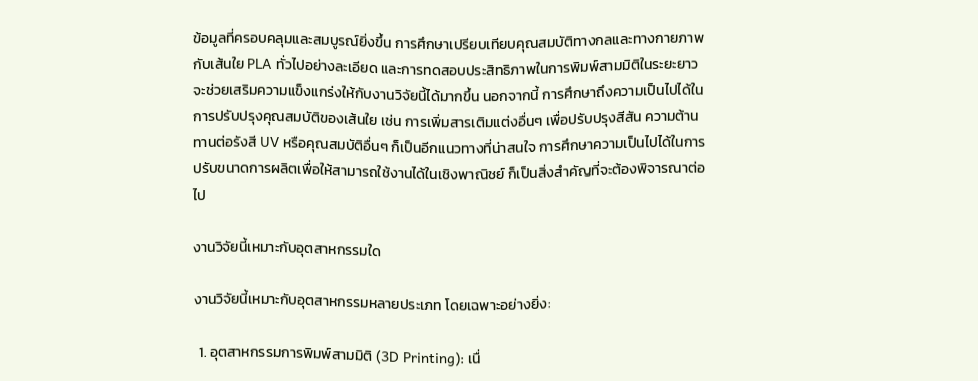ข้อมูลที่ครอบคลุมและสมบูรณ์ยิ่งขึ้น การศึกษาเปรียบเทียบคุณสมบัติทางกลและทางกายภาพกับเส้นใย PLA ทั่วไปอย่างละเอียด และการทดสอบประสิทธิภาพในการพิมพ์สามมิติในระยะยาว จะช่วยเสริมความแข็งแกร่งให้กับงานวิจัยนี้ได้มากขึ้น นอกจากนี้ การศึกษาถึงความเป็นไปได้ในการปรับปรุงคุณสมบัติของเส้นใย เช่น การเพิ่มสารเติมแต่งอื่นๆ เพื่อปรับปรุงสีสัน ความต้านทานต่อรังสี UV หรือคุณสมบัติอื่นๆ ก็เป็นอีกแนวทางที่น่าสนใจ การศึกษาความเป็นไปได้ในการปรับขนาดการผลิตเพื่อให้สามารถใช้งานได้ในเชิงพาณิชย์ ก็เป็นสิ่งสำคัญที่จะต้องพิจารณาต่อไป

งานวิจัยนี้เหมาะกับอุตสาหกรรมใด

งานวิจัยนี้เหมาะกับอุตสาหกรรมหลายประเภท โดยเฉพาะอย่างยิ่ง:

  1. อุตสาหกรรมการพิมพ์สามมิติ (3D Printing): เนื่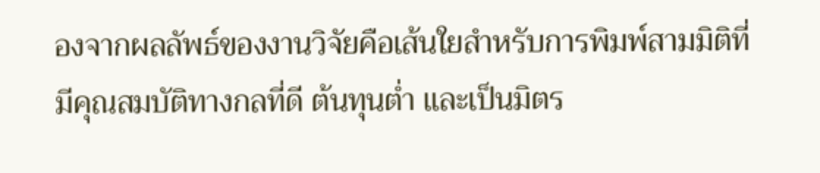องจากผลลัพธ์ของงานวิจัยคือเส้นใยสำหรับการพิมพ์สามมิติที่มีคุณสมบัติทางกลที่ดี ต้นทุนต่ำ และเป็นมิตร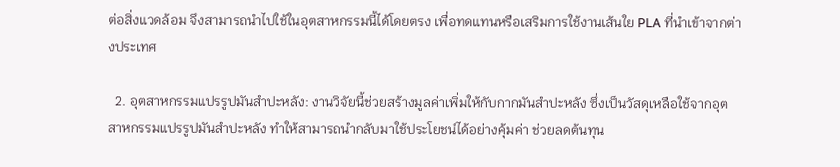ต่อสิ่งแวดล้อม จึงสามารถนำไปใช้ในอุตสาหกรรมนี้ได้โดยตรง เพื่อทดแทนหรือเสริมการใช้งานเส้นใย PLA ที่นำเข้าจากต่างประเทศ

  2. อุตสาหกรรมแปรรูปมันสำปะหลัง: งานวิจัยนี้ช่วยสร้างมูลค่าเพิ่มให้กับกากมันสำปะหลัง ซึ่งเป็นวัสดุเหลือใช้จากอุตสาหกรรมแปรรูปมันสำปะหลัง ทำให้สามารถนำกลับมาใช้ประโยชน์ได้อย่างคุ้มค่า ช่วยลดต้นทุน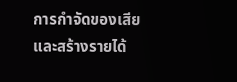การกำจัดของเสียและสร้างรายได้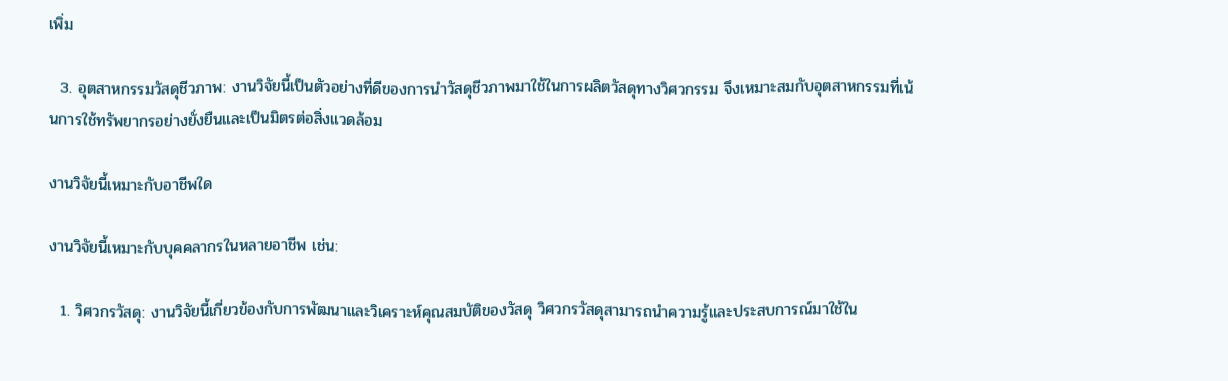เพิ่ม

  3. อุตสาหกรรมวัสดุชีวภาพ: งานวิจัยนี้เป็นตัวอย่างที่ดีของการนำวัสดุชีวภาพมาใช้ในการผลิตวัสดุทางวิศวกรรม จึงเหมาะสมกับอุตสาหกรรมที่เน้นการใช้ทรัพยากรอย่างยั่งยืนและเป็นมิตรต่อสิ่งแวดล้อม

งานวิจัยนี้เหมาะกับอาชีพใด

งานวิจัยนี้เหมาะกับบุคคลากรในหลายอาชีพ เช่น:

  1. วิศวกรวัสดุ: งานวิจัยนี้เกี่ยวข้องกับการพัฒนาและวิเคราะห์คุณสมบัติของวัสดุ วิศวกรวัสดุสามารถนำความรู้และประสบการณ์มาใช้ใน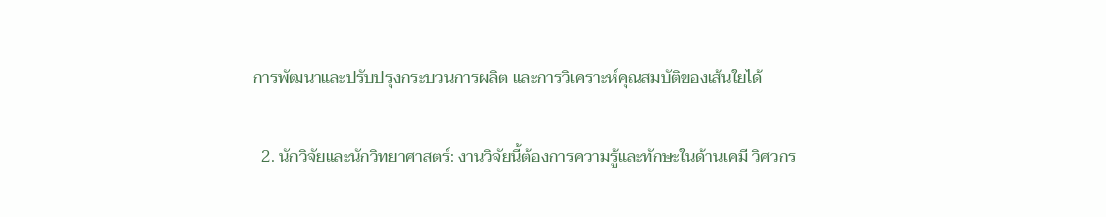การพัฒนาและปรับปรุงกระบวนการผลิต และการวิเคราะห์คุณสมบัติของเส้นใยได้

  2. นักวิจัยและนักวิทยาศาสตร์: งานวิจัยนี้ต้องการความรู้และทักษะในด้านเคมี วิศวกร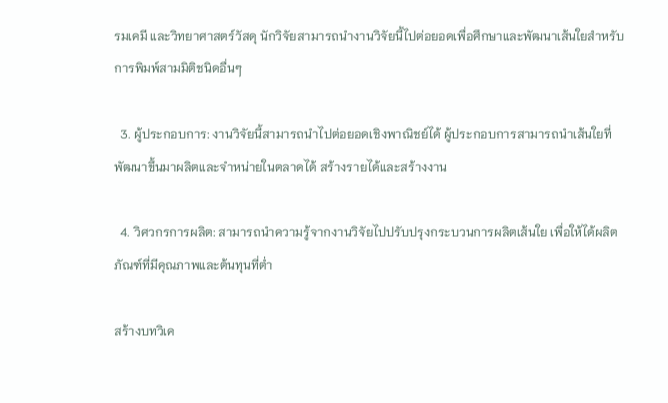รมเคมี และวิทยาศาสตร์วัสดุ นักวิจัยสามารถนำงานวิจัยนี้ไปต่อยอดเพื่อศึกษาและพัฒนาเส้นใยสำหรับการพิมพ์สามมิติชนิดอื่นๆ

  3. ผู้ประกอบการ: งานวิจัยนี้สามารถนำไปต่อยอดเชิงพาณิชย์ได้ ผู้ประกอบการสามารถนำเส้นใยที่พัฒนาขึ้นมาผลิตและจำหน่ายในตลาดได้ สร้างรายได้และสร้างงาน

  4. วิศวกรการผลิต: สามารถนำความรู้จากงานวิจัยไปปรับปรุงกระบวนการผลิตเส้นใย เพื่อให้ได้ผลิตภัณฑ์ที่มีคุณภาพและต้นทุนที่ต่ำ

สร้างบทวิเค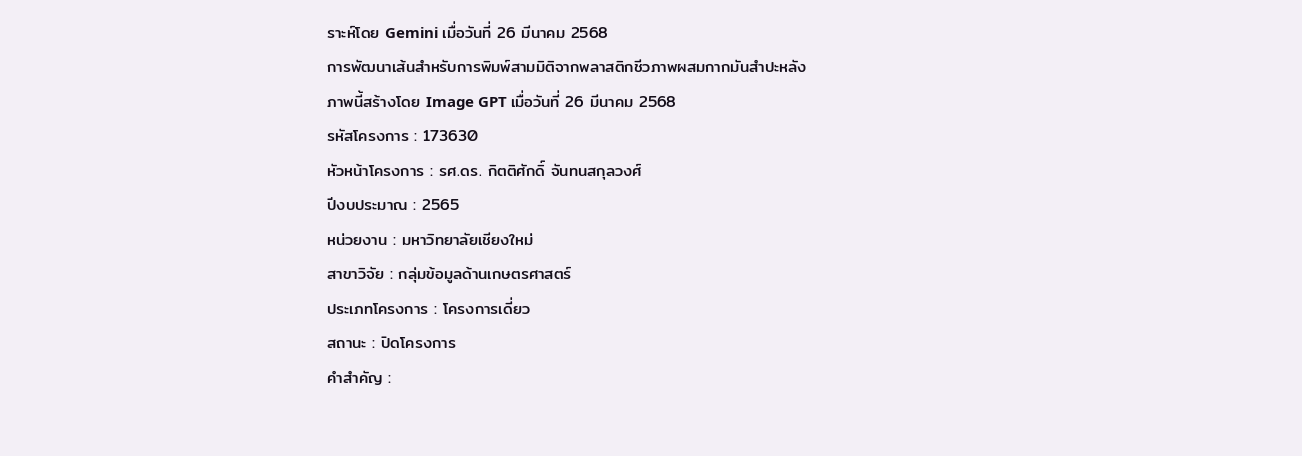ราะห์โดย Gemini เมื่อวันที่ 26 มีนาคม 2568
การพัฒนาเส้นสำหรับการพิมพ์สามมิติจากพลาสติกชีวภาพผสมกากมันสำปะหลัง
ภาพนี้สร้างโดย Image GPT เมื่อวันที่ 26 มีนาคม 2568
รหัสโครงการ : 173630
หัวหน้าโครงการ : รศ.ดร. กิตติศักดิ์ จันทนสกุลวงศ์
ปีงบประมาณ : 2565
หน่วยงาน : มหาวิทยาลัยเชียงใหม่
สาขาวิจัย : กลุ่มข้อมูลด้านเกษตรศาสตร์
ประเภทโครงการ : โครงการเดี่ยว
สถานะ : ปิดโครงการ
คำสำคัญ :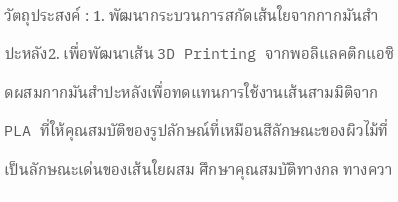วัตถุประสงค์ : 1. พัฒนากระบวนการสกัดเส้นใยจากกากมันสำปะหลัง2. เพื่อพัฒนาเส้น 3D Printing จากพอลิแลคติกแอซิดผสมกากมันสำปะหลังเพื่อทดแทนการใช้งานเส้นสามมิติจาก PLA ที่ให้คุณสมบัติของรูปลักษณ์ที่เหมือนสีลักษณะของผิวไม้ที่เป็นลักษณะเด่นของเส้นใยผสม ศึกษาคุณสมบัติทางกล ทางควา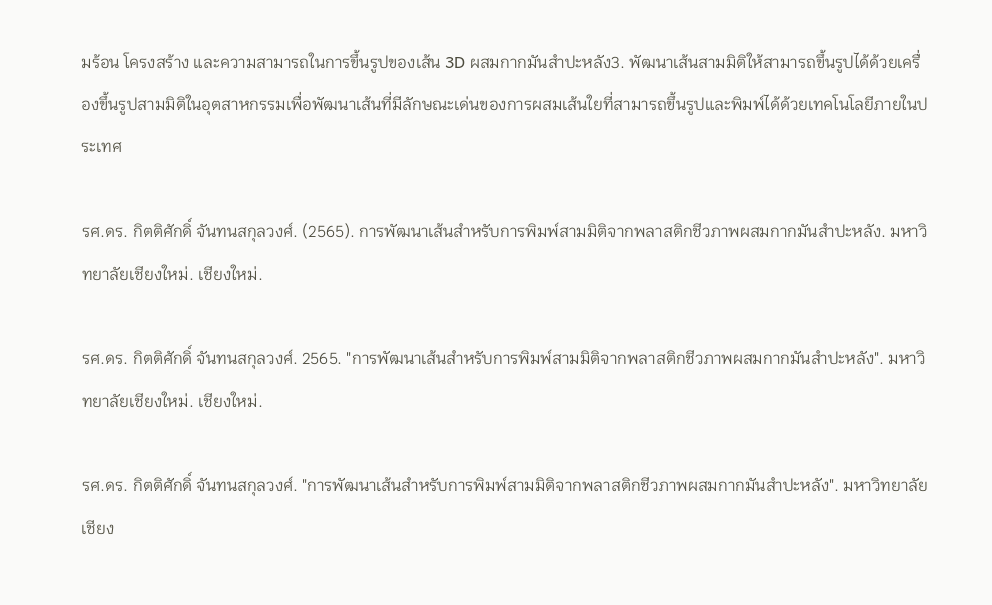มร้อน โครงสร้าง และความสามารถในการขึ้นรูปของเส้น 3D ผสมกากมันสำปะหลัง3. พัฒนาเส้นสามมิติให้สามารถขึ้นรูปได้ด้วยเครื่องขึ้นรูปสามมิติในอุตสาหกรรมเพื่อพัฒนาเส้นที่มีลักษณะเด่นของการผสมเส้นใยที่สามารถขึ้นรูปและพิมพ์ได้ด้วยเทคโนโลยีภายในประเทศ

รศ.ดร. กิตติศักดิ์ จันทนสกุลวงศ์. (2565). การพัฒนาเส้นสำหรับการพิมพ์สามมิติจากพลาสติกชีวภาพผสมกากมันสำปะหลัง. มหาวิทยาลัยเชียงใหม่. เชียงใหม่.

รศ.ดร. กิตติศักดิ์ จันทนสกุลวงศ์. 2565. "การพัฒนาเส้นสำหรับการพิมพ์สามมิติจากพลาสติกชีวภาพผสมกากมันสำปะหลัง". มหาวิทยาลัยเชียงใหม่. เชียงใหม่.

รศ.ดร. กิตติศักดิ์ จันทนสกุลวงศ์. "การพัฒนาเส้นสำหรับการพิมพ์สามมิติจากพลาสติกชีวภาพผสมกากมันสำปะหลัง". มหาวิทยาลัยเชียง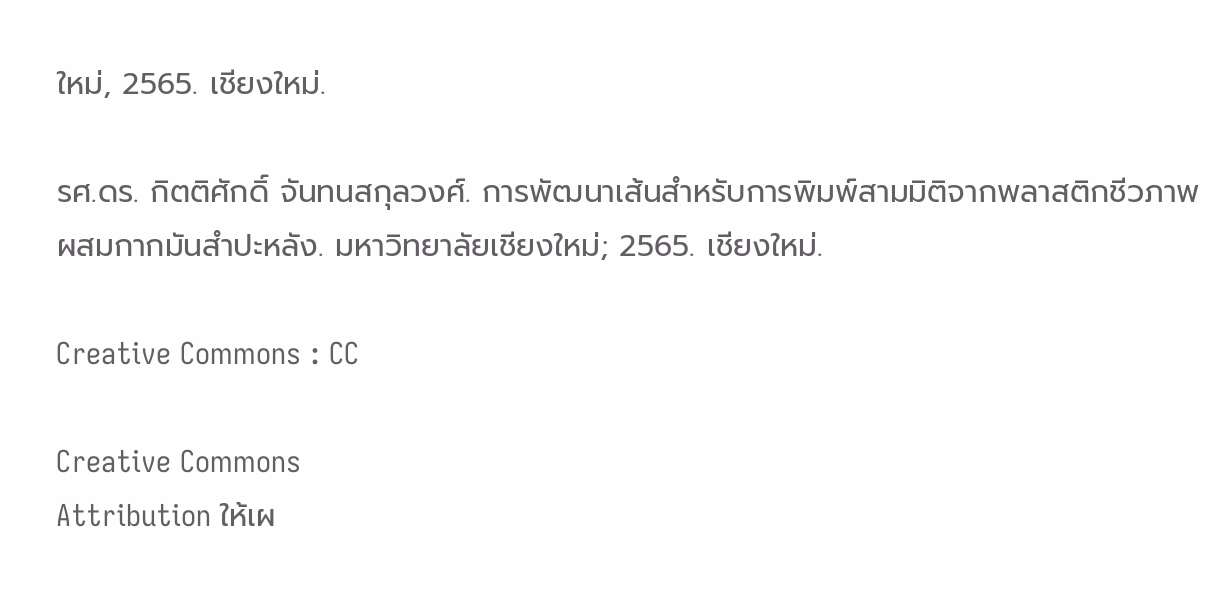ใหม่, 2565. เชียงใหม่.

รศ.ดร. กิตติศักดิ์ จันทนสกุลวงศ์. การพัฒนาเส้นสำหรับการพิมพ์สามมิติจากพลาสติกชีวภาพผสมกากมันสำปะหลัง. มหาวิทยาลัยเชียงใหม่; 2565. เชียงใหม่.

Creative Commons : CC

Creative Commons
Attribution ให้เผ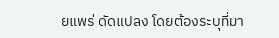ยแพร่ ดัดแปลง โดยต้องระบุที่มา